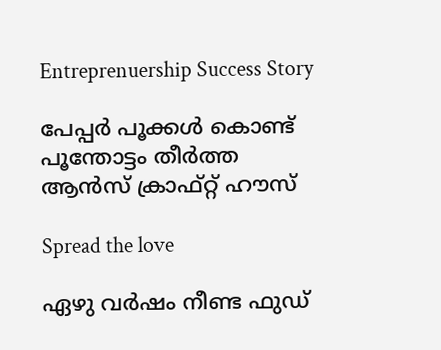Entreprenuership Success Story

പേപ്പര്‍ പൂക്കള്‍ കൊണ്ട് പൂന്തോട്ടം തീര്‍ത്ത ആന്‍സ് ക്രാഫ്റ്റ് ഹൗസ്

Spread the love

ഏഴു വര്‍ഷം നീണ്ട ഫുഡ്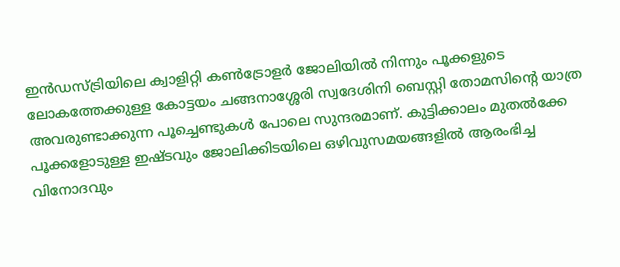ഇന്‍ഡസ്ട്രിയിലെ ക്വാളിറ്റി കണ്‍ട്രോളര്‍ ജോലിയില്‍ നിന്നും പൂക്കളുടെ ലോകത്തേക്കുള്ള കോട്ടയം ചങ്ങനാശ്ശേരി സ്വദേശിനി ബെസ്റ്റി തോമസിന്റെ യാത്ര അവരുണ്ടാക്കുന്ന പൂച്ചെണ്ടുകള്‍ പോലെ സുന്ദരമാണ്. കുട്ടിക്കാലം മുതല്‍ക്കേ പൂക്കളോടുള്ള ഇഷ്ടവും ജോലിക്കിടയിലെ ഒഴിവുസമയങ്ങളില്‍ ആരംഭിച്ച വിനോദവും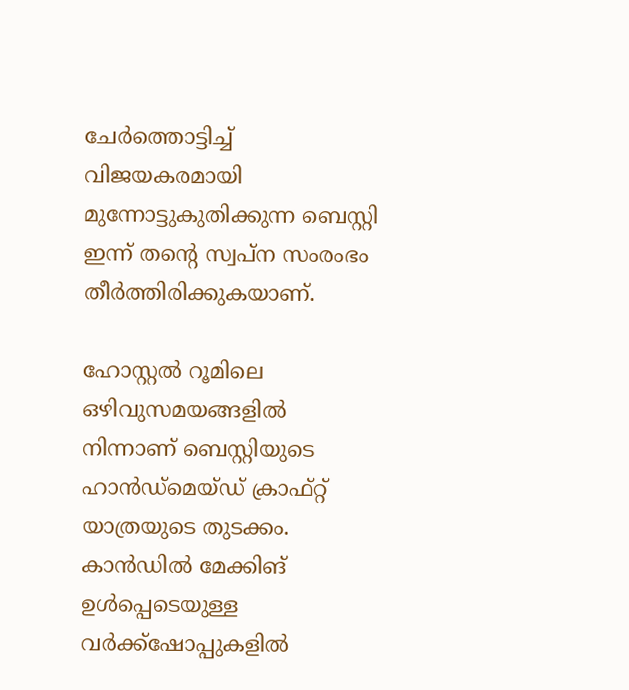ചേര്‍ത്തൊട്ടിച്ച് വിജയകരമായി മുന്നോട്ടുകുതിക്കുന്ന ബെസ്റ്റി ഇന്ന് തന്റെ സ്വപ്‌ന സംരംഭം തീര്‍ത്തിരിക്കുകയാണ്.

ഹോസ്റ്റല്‍ റൂമിലെ ഒഴിവുസമയങ്ങളില്‍ നിന്നാണ് ബെസ്റ്റിയുടെ ഹാന്‍ഡ്‌മെയ്ഡ് ക്രാഫ്റ്റ് യാത്രയുടെ തുടക്കം. കാന്‍ഡില്‍ മേക്കിങ് ഉള്‍പ്പെടെയുള്ള വര്‍ക്ക്‌ഷോപ്പുകളില്‍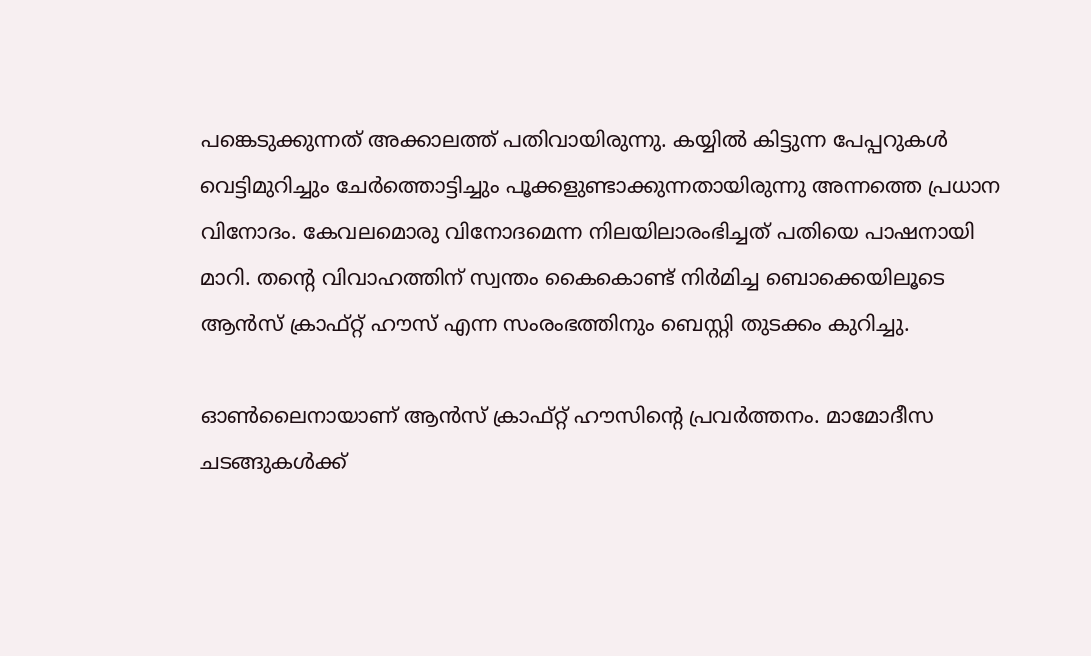പങ്കെടുക്കുന്നത് അക്കാലത്ത് പതിവായിരുന്നു. കയ്യില്‍ കിട്ടുന്ന പേപ്പറുകള്‍ വെട്ടിമുറിച്ചും ചേര്‍ത്തൊട്ടിച്ചും പൂക്കളുണ്ടാക്കുന്നതായിരുന്നു അന്നത്തെ പ്രധാന വിനോദം. കേവലമൊരു വിനോദമെന്ന നിലയിലാരംഭിച്ചത് പതിയെ പാഷനായി മാറി. തന്റെ വിവാഹത്തിന് സ്വന്തം കൈകൊണ്ട് നിര്‍മിച്ച ബൊക്കെയിലൂടെ ആന്‍സ് ക്രാഫ്റ്റ് ഹൗസ് എന്ന സംരംഭത്തിനും ബെസ്റ്റി തുടക്കം കുറിച്ചു.

ഓണ്‍ലൈനായാണ് ആന്‍സ് ക്രാഫ്റ്റ് ഹൗസിന്റെ പ്രവര്‍ത്തനം. മാമോദീസ ചടങ്ങുകള്‍ക്ക്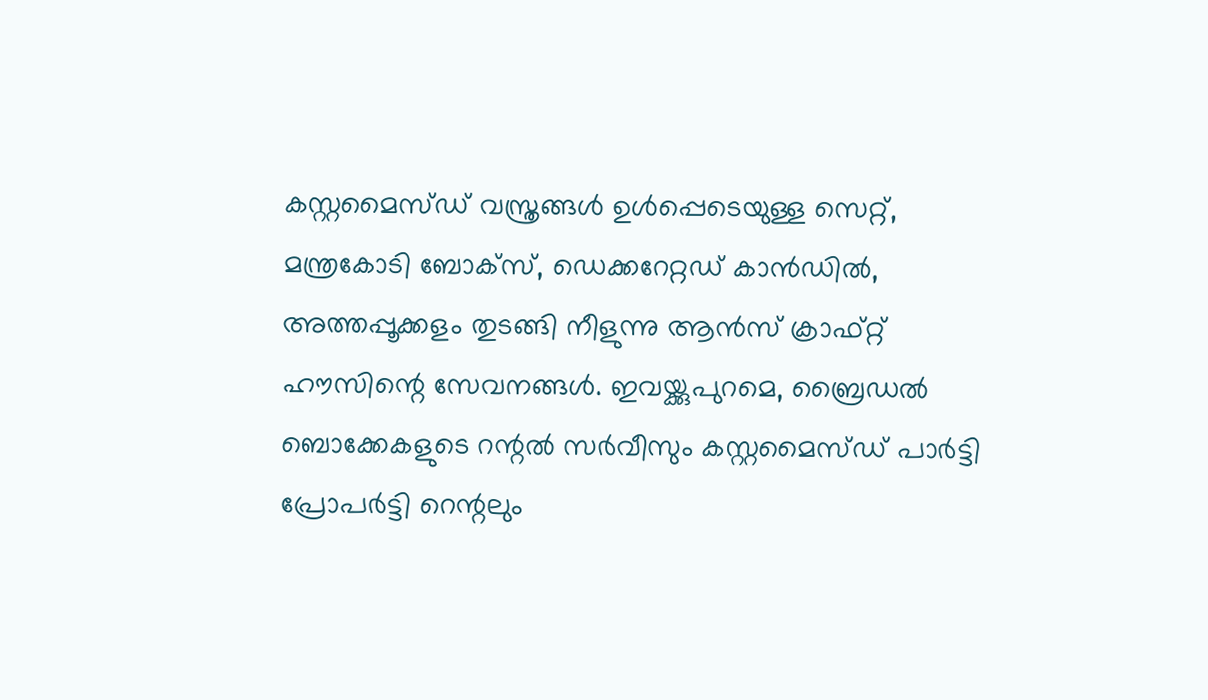കസ്റ്റമൈസ്ഡ് വസ്ത്രങ്ങള്‍ ഉള്‍പ്പെടെയുള്ള സെറ്റ്, മന്ത്രകോടി ബോക്‌സ്, ഡെക്കറേറ്റഡ് കാന്‍ഡില്‍, അത്തപ്പൂക്കളം തുടങ്ങി നീളുന്നു ആന്‍സ് ക്രാഫ്റ്റ് ഹൗസിന്റെ സേവനങ്ങള്‍. ഇവയ്ക്കുപുറമെ, ബ്രൈഡല്‍ ബൊക്കേകളുടെ റന്റല്‍ സര്‍വീസും കസ്റ്റമൈസ്ഡ് പാര്‍ട്ടി പ്രോപര്‍ട്ടി റെന്റലും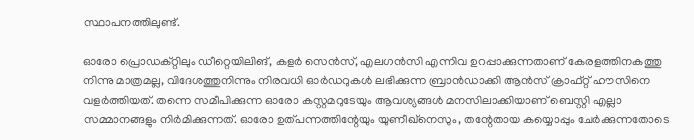സ്ഥാപനത്തിലുണ്ട്.

ഓരോ പ്രൊഡക്റ്റിലും ഡീറ്റെയിലിങ്, കളര്‍ സെന്‍സ്, എലഗന്‍സി എന്നിവ ഉറപ്പാക്കുന്നതാണ് കേരളത്തിനകത്തു നിന്നു മാത്രമല്ല, വിദേശത്തുനിന്നും നിരവധി ഓര്‍ഡറുകള്‍ ലഭിക്കുന്ന ബ്രാന്‍ഡാക്കി ആന്‍സ് ക്രാഫ്റ്റ് ഹൗസിനെ വളര്‍ത്തിയത്. തന്നെ സമീപിക്കുന്ന ഓരോ കസ്റ്റമറുടേയും ആവശ്യങ്ങള്‍ മനസിലാക്കിയാണ് ബെസ്റ്റി എല്ലാ സമ്മാനങ്ങളും നിര്‍മിക്കുന്നത്. ഓരോ ഉത്പന്നത്തിന്റേയും യുണീഖ്‌നെസും, തന്റേതായ കയ്യൊപ്പും ചേര്‍ക്കുന്നതോടെ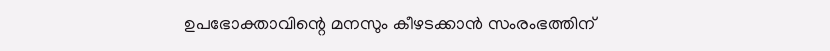ഉപഭോക്താവിന്റെ മനസും കീഴടക്കാന്‍ സംരംഭത്തിന്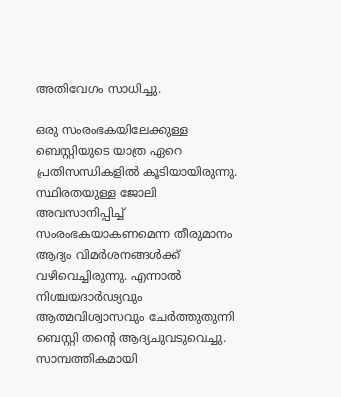അതിവേഗം സാധിച്ചു.

ഒരു സംരംഭകയിലേക്കുള്ള ബെസ്റ്റിയുടെ യാത്ര ഏറെ പ്രതിസന്ധികളില്‍ കൂടിയായിരുന്നു. സ്ഥിരതയുള്ള ജോലി അവസാനിപ്പിച്ച് സംരംഭകയാകണമെന്ന തീരുമാനം ആദ്യം വിമര്‍ശനങ്ങള്‍ക്ക് വഴിവെച്ചിരുന്നു. എന്നാല്‍ നിശ്ചയദാര്‍ഢ്യവും ആത്മവിശ്വാസവും ചേര്‍ത്തുതുന്നി ബെസ്റ്റി തന്റെ ആദ്യചുവടുവെച്ചു. സാമ്പത്തികമായി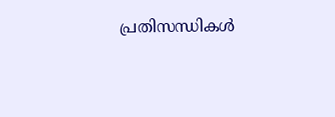പ്രതിസന്ധികള്‍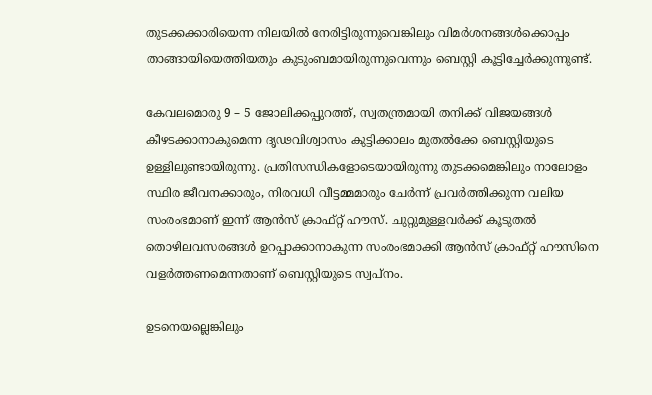തുടക്കക്കാരിയെന്ന നിലയില്‍ നേരിട്ടിരുന്നുവെങ്കിലും വിമര്‍ശനങ്ങള്‍ക്കൊപ്പം താങ്ങായിയെത്തിയതും കുടുംബമായിരുന്നുവെന്നും ബെസ്റ്റി കൂട്ടിച്ചേര്‍ക്കുന്നുണ്ട്.

കേവലമൊരു 9 – 5 ജോലിക്കപ്പുറത്ത്, സ്വതന്ത്രമായി തനിക്ക് വിജയങ്ങള്‍ കീഴടക്കാനാകുമെന്ന ദൃഢവിശ്വാസം കുട്ടിക്കാലം മുതല്‍ക്കേ ബെസ്റ്റിയുടെ ഉള്ളിലുണ്ടായിരുന്നു. പ്രതിസന്ധികളോടെയായിരുന്നു തുടക്കമെങ്കിലും നാലോളം സ്ഥിര ജീവനക്കാരും, നിരവധി വീട്ടമ്മമാരും ചേര്‍ന്ന് പ്രവര്‍ത്തിക്കുന്ന വലിയ സംരംഭമാണ് ഇന്ന് ആന്‍സ് ക്രാഫ്റ്റ് ഹൗസ്. ചുറ്റുമുള്ളവര്‍ക്ക് കൂടുതല്‍ തൊഴിലവസരങ്ങള്‍ ഉറപ്പാക്കാനാകുന്ന സംരംഭമാക്കി ആന്‍സ് ക്രാഫ്റ്റ് ഹൗസിനെ വളര്‍ത്തണമെന്നതാണ് ബെസ്റ്റിയുടെ സ്വപ്‌നം.

ഉടനെയല്ലെങ്കിലും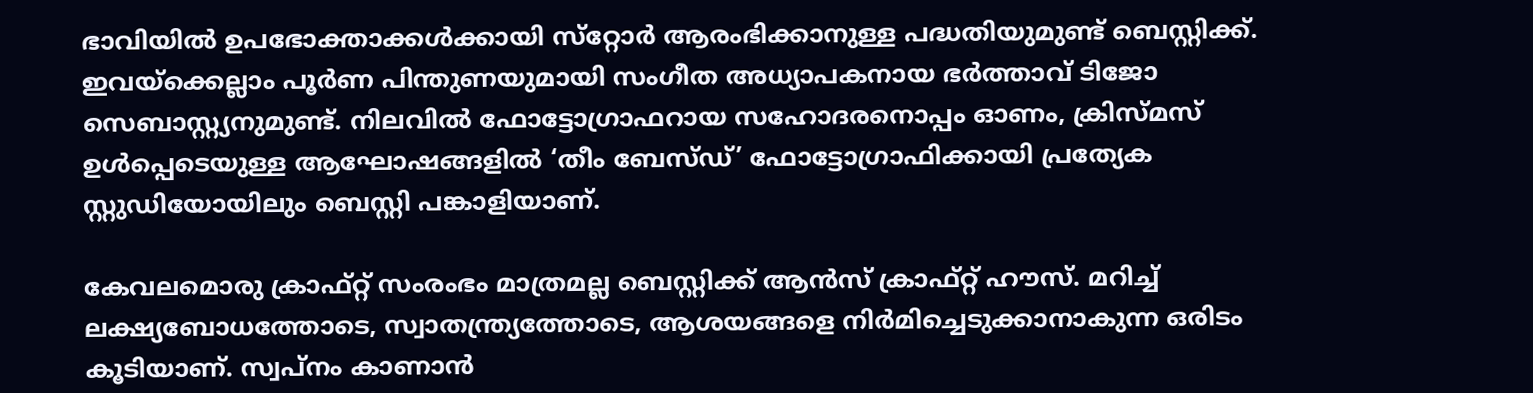ഭാവിയില്‍ ഉപഭോക്താക്കള്‍ക്കായി സ്‌റ്റോര്‍ ആരംഭിക്കാനുള്ള പദ്ധതിയുമുണ്ട് ബെസ്റ്റിക്ക്. ഇവയ്‌ക്കെല്ലാം പൂര്‍ണ പിന്തുണയുമായി സംഗീത അധ്യാപകനായ ഭര്‍ത്താവ് ടിജോ സെബാസ്റ്റ്യനുമുണ്ട്. നിലവില്‍ ഫോട്ടോഗ്രാഫറായ സഹോദരനൊപ്പം ഓണം, ക്രിസ്മസ് ഉള്‍പ്പെടെയുള്ള ആഘോഷങ്ങളില്‍ ‘തീം ബേസ്ഡ്’ ഫോട്ടോഗ്രാഫിക്കായി പ്രത്യേക സ്റ്റുഡിയോയിലും ബെസ്റ്റി പങ്കാളിയാണ്.

കേവലമൊരു ക്രാഫ്റ്റ് സംരംഭം മാത്രമല്ല ബെസ്റ്റിക്ക് ആന്‍സ് ക്രാഫ്റ്റ് ഹൗസ്. മറിച്ച് ലക്ഷ്യബോധത്തോടെ, സ്വാതന്ത്ര്യത്തോടെ, ആശയങ്ങളെ നിര്‍മിച്ചെടുക്കാനാകുന്ന ഒരിടം കൂടിയാണ്. സ്വപ്‌നം കാണാന്‍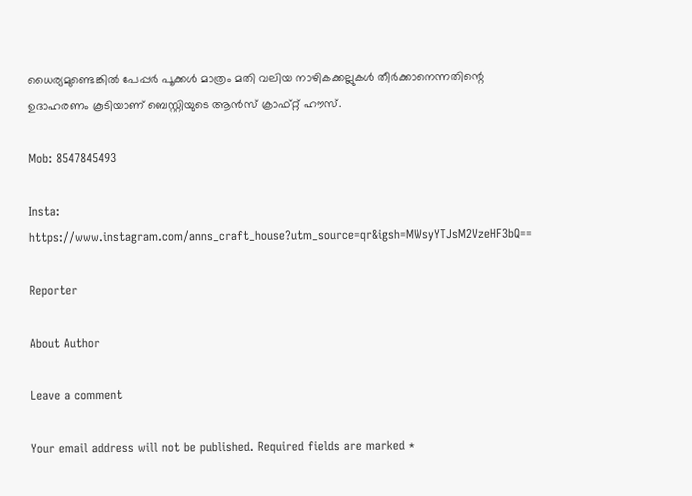ധൈര്യമുണ്ടെങ്കില്‍ പേപ്പര്‍ പൂക്കള്‍ മാത്രം മതി വലിയ നാഴികക്കല്ലുകള്‍ തീര്‍ക്കാനെന്നതിന്റെ ഉദാഹരണം കൂടിയാണ് ബെസ്റ്റിയുടെ ആന്‍സ് ക്രാഫ്റ്റ് ഹൗസ്.

Mob: 8547845493

Insta: https://www.instagram.com/anns_craft_house?utm_source=qr&igsh=MWsyYTJsM2VzeHF3bQ==

Reporter

About Author

Leave a comment

Your email address will not be published. Required fields are marked *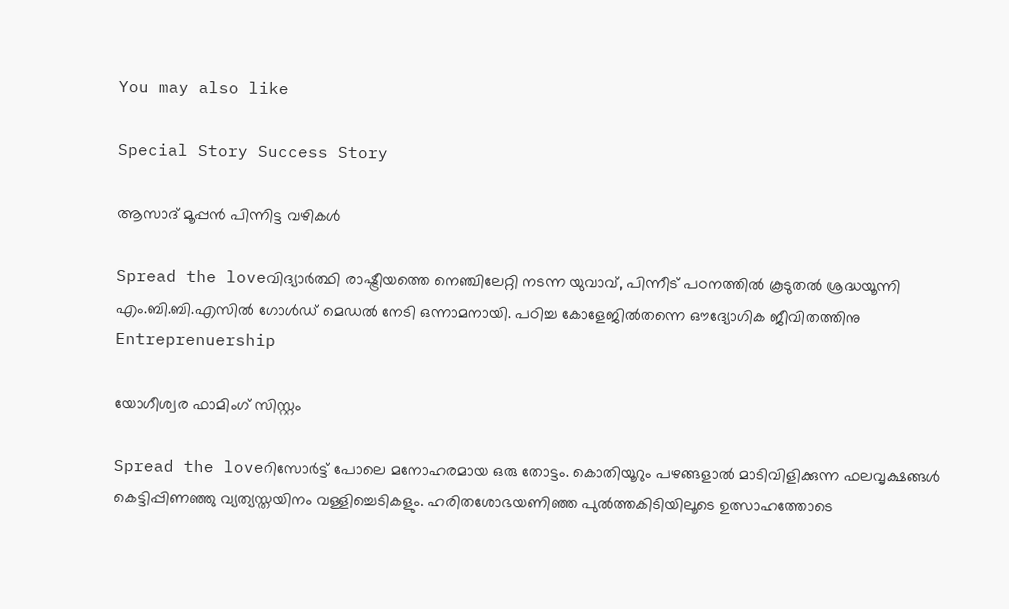You may also like

Special Story Success Story

ആസാദ് മൂപ്പന്‍ പിന്നിട്ട വഴികള്‍

Spread the loveവിദ്യാര്‍ത്ഥി രാഷ്ട്രീയത്തെ നെഞ്ചിലേറ്റി നടന്ന യുവാവ്, പിന്നീട് പഠനത്തില്‍ കൂടുതല്‍ ശ്രദ്ധയൂന്നി എം.ബി.ബി.എസില്‍ ഗോള്‍ഡ് മെഡല്‍ നേടി ഒന്നാമനായി. പഠിച്ച കോളേജില്‍തന്നെ ഔദ്യോഗിക ജീവിതത്തിനു
Entreprenuership

യോഗീശ്വര ഫാമിംഗ് സിസ്റ്റം

Spread the loveറിസോര്‍ട്ട് പോലെ മനോഹരമായ ഒരു തോട്ടം. കൊതിയൂറും പഴങ്ങളാല്‍ മാടിവിളിക്കുന്ന ഫലവൃക്ഷങ്ങള്‍ കെട്ടിപ്പിണഞ്ഞു വ്യത്യസ്തയിനം വള്ളിച്ചെടികളും. ഹരിതശോഭയണിഞ്ഞ പുല്‍ത്തകിടിയിലൂടെ ഉത്സാഹത്തോടെ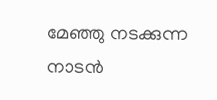മേഞ്ഞു നടക്കുന്ന നാടന്‍